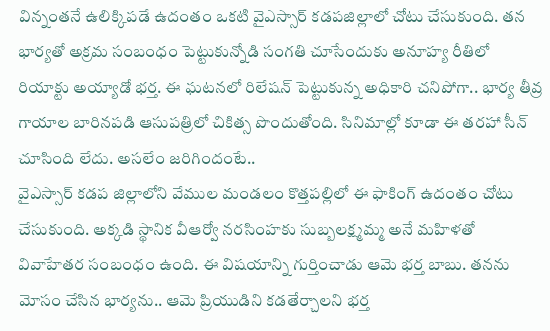విన్నంతనే ఉలిక్కిపడే ఉదంతం ఒకటి వైఎస్సార్ కడపజిల్లాలో చోటు చేసుకుంది. తన భార్యతో అక్రమ సంబంధం పెట్టుకున్నోడి సంగతి చూసేందుకు అనూహ్య రీతిలో రియాక్టు అయ్యాడో భర్త. ఈ ఘటనలో రిలేషన్ పెట్టుకున్న అధికారి చనిపోగా.. భార్య తీవ్ర గాయాల బారినపడి ఆసుపత్రిలో చికిత్స పొందుతోంది. సినిమాల్లో కూడా ఈ తరహా సీన్ చూసింది లేదు. అసలేం జరిగిందంటే..
వైఎస్సార్ కడప జిల్లాలోని వేముల మండలం కొత్తపల్లిలో ఈ ఫాకింగ్ ఉదంతం చోటు చేసుకుంది. అక్కడి స్థానిక వీఆర్వో నరసింహకు సుబ్బలక్ష్మమ్మ అనే మహిళతో వివాహేతర సంబంధం ఉంది. ఈ విషయాన్ని గుర్తించాడు ఆమె భర్త బాబు. తనను మోసం చేసిన భార్యను.. ఆమె ప్రియుడిని కడతేర్చాలని భర్త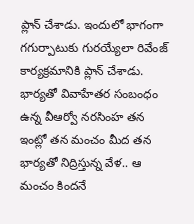ప్లాన్ చేశాడు. ఇందులో భాగంగా గగుర్పాటుకు గురయ్యేలా రివేంజ్ కార్యక్రమానికి ప్లాన్ చేశాడు.
భార్యతో వివాహేతర సంబంధం ఉన్న వీఆర్వో నరసింహ తన ఇంట్లో తన మంచం మీద తన భార్యతో నిద్రిస్తున్న వేళ.. ఆ మంచం కిందనే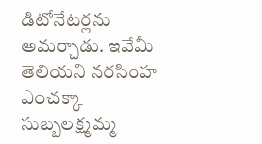డిటోనేటర్లను అమర్చాడు. ఇవేమీ తెలియని నరసింహ ఎంచక్కా సుబ్బలక్ష్మమ్మ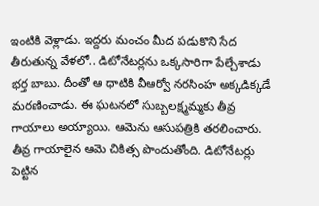ఇంటికి వెళ్లాడు. ఇద్దరు మంచం మీద పడుకొని సేద తీరుతున్న వేళలో.. డిటోనేటర్లను ఒక్కసారిగా పేల్చేశాడు భర్త బాబు. దీంతో ఆ ధాటికి వీఆర్వో నరసింహ అక్కడిక్కడే మరణించాడు. ఈ ఘటనలో సుబ్బలక్ష్మమ్మకు తీవ్ర గాయాలు అయ్యాయి. ఆమెను ఆసుపత్రికి తరలించారు. తీవ్ర గాయాలైన ఆమె చికిత్స పొందుతోంది. డిటోనేటర్లు పెట్టిన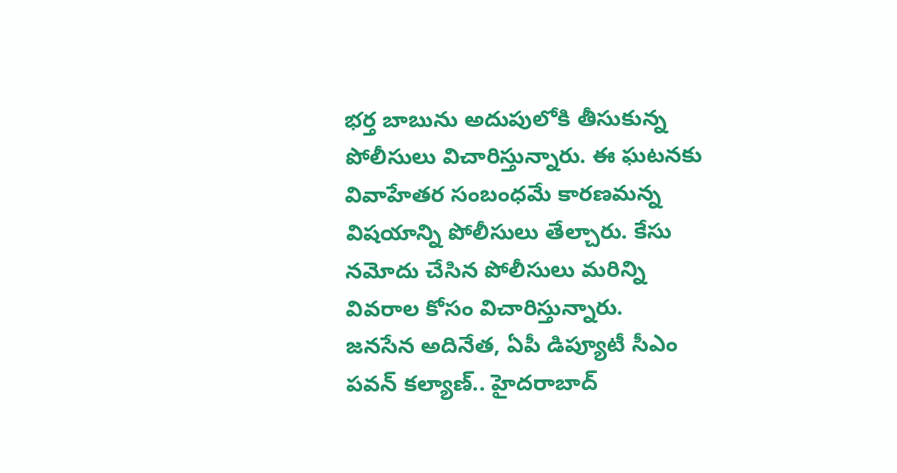భర్త బాబును అదుపులోకి తీసుకున్న పోలీసులు విచారిస్తున్నారు. ఈ ఘటనకు వివాహేతర సంబంధమే కారణమన్న విషయాన్ని పోలీసులు తేల్చారు. కేసు నమోదు చేసిన పోలీసులు మరిన్ని వివరాల కోసం విచారిస్తున్నారు.
జనసేన అదినేత, ఏపీ డిప్యూటీ సీఎం పవన్ కల్యాణ్.. హైదరాబాద్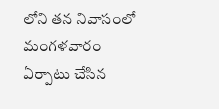లోని తన నివాసంలో మంగళవారం ఏర్పాటు చేసిన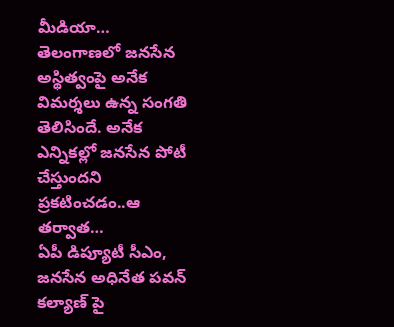మీడియా…
తెలంగాణలో జనసేన అస్థిత్వంపై అనేక విమర్శలు ఉన్న సంగతి తెలిసిందే. అనేక ఎన్నికల్లో జనసేన పోటీ చేస్తుందని ప్రకటించడం..ఆ తర్వాత…
ఏపీ డిప్యూటీ సీఎం, జనసేన అధినేత పవన్ కల్యాణ్ పై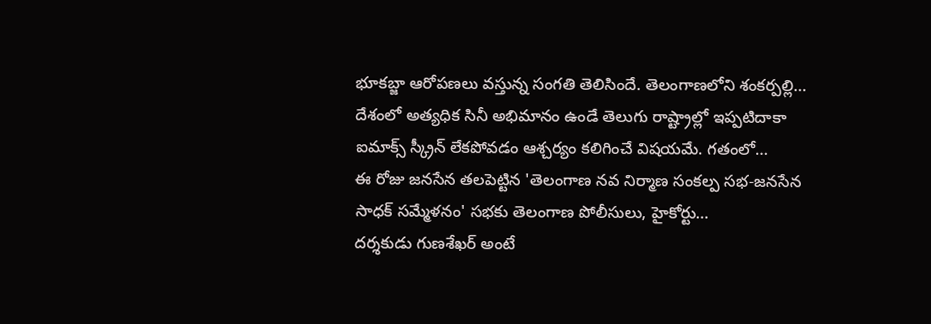భూకబ్జా ఆరోపణలు వస్తున్న సంగతి తెలిసిందే. తెలంగాణలోని శంకర్పల్లి…
దేశంలో అత్యధిక సినీ అభిమానం ఉండే తెలుగు రాష్ట్రాల్లో ఇప్పటిదాకా ఐమాక్స్ స్క్రీన్ లేకపోవడం ఆశ్చర్యం కలిగించే విషయమే. గతంలో…
ఈ రోజు జనసేన తలపెట్టిన 'తెలంగాణ నవ నిర్మాణ సంకల్ప సభ-జనసేన సాధక్ సమ్మేళనం' సభకు తెలంగాణ పోలీసులు, హైకోర్టు…
దర్శకుడు గుణశేఖర్ అంటే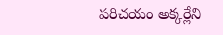పరిచయం అక్కర్లేని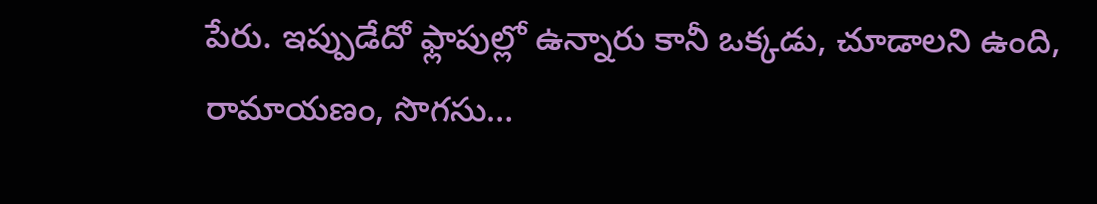పేరు. ఇప్పుడేదో ఫ్లాపుల్లో ఉన్నారు కానీ ఒక్కడు, చూడాలని ఉంది, రామాయణం, సొగసు…